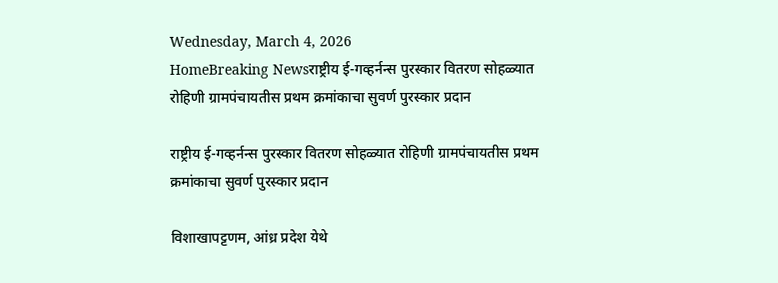Wednesday, March 4, 2026
HomeBreaking Newsराष्ट्रीय ई-गव्हर्नन्स पुरस्कार वितरण सोहळ्यात रोहिणी ग्रामपंचायतीस प्रथम क्रमांकाचा सुवर्ण पुरस्कार प्रदान

राष्ट्रीय ई-गव्हर्नन्स पुरस्कार वितरण सोहळ्यात रोहिणी ग्रामपंचायतीस प्रथम क्रमांकाचा सुवर्ण पुरस्कार प्रदान

विशाखापट्टणम, आंध्र प्रदेश येथे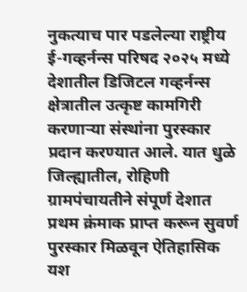नुकत्याच पार पडलेल्या राष्ट्रीय ई-गव्हर्नन्स परिषद २०२५ मध्ये देशातील डिजिटल गव्हर्नन्स क्षेत्रातील उत्कृष्ट कामगिरी करणाऱ्या संस्थांना पुरस्कार प्रदान करण्यात आले. यात धुळे जिल्ह्यातील, रोहिणी ग्रामपंचायतीने संपूर्ण देशात प्रथम क्रंमाक प्राप्त करून सुवर्ण पुरस्कार मिळवून ऐतिहासिक यश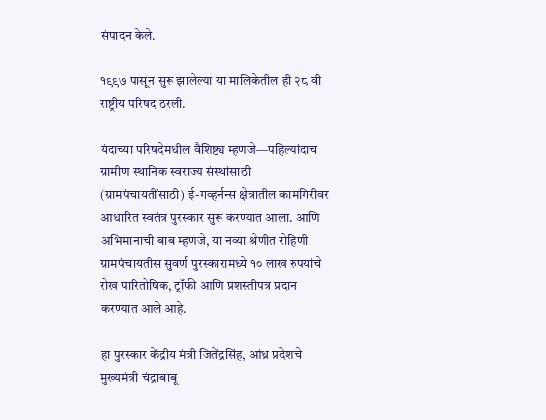संपादन केले.

१९९७ पासून सुरू झालेल्या या मालिकेतील ही २८ वी राष्ट्रीय परिषद ठरली.

यंदाच्या परिषदेमधील वैशिष्ट्य म्हणजे—पहिल्यांदाच ग्रामीण स्थानिक स्वराज्य संस्थांसाठी (ग्रामपंचायतींसाठी) ई-गव्हर्नन्स क्षेत्रातील कामगिरीवर आधारित स्वतंत्र पुरस्कार सुरू करण्यात आला. आणि अभिमानाची बाब म्हणजे, या नव्या श्रेणीत रोहिणी ग्रामपंचायतीस सुवर्ण पुरस्कारामध्ये १० लाख रुपयांचे रोख पारितोषिक, ट्रॉफी आणि प्रशस्तीपत्र प्रदान करण्यात आले आहे.

हा पुरस्कार केंद्रीय मंत्री जितेंद्रसिंह, आंध्र प्रदेशचे मुख्यमंत्री चंद्राबाबू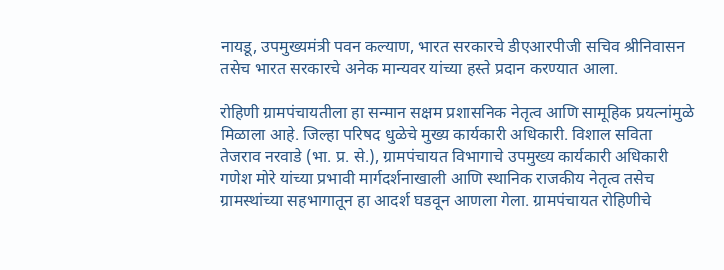नायडू, उपमुख्यमंत्री पवन कल्याण, भारत सरकारचे डीएआरपीजी सचिव श्रीनिवासन तसेच भारत सरकारचे अनेक मान्यवर यांच्या हस्ते प्रदान करण्यात आला.

रोहिणी ग्रामपंचायतीला हा सन्मान सक्षम प्रशासनिक नेतृत्व आणि सामूहिक प्रयत्नांमुळे मिळाला आहे. जिल्हा परिषद धुळेचे मुख्य कार्यकारी अधिकारी. विशाल सविता तेजराव नरवाडे (भा. प्र. से.), ग्रामपंचायत विभागाचे उपमुख्य कार्यकारी अधिकारी गणेश मोरे यांच्या प्रभावी मार्गदर्शनाखाली आणि स्थानिक राजकीय नेतृत्व तसेच ग्रामस्थांच्या सहभागातून हा आदर्श घडवून आणला गेला. ग्रामपंचायत रोहिणीचे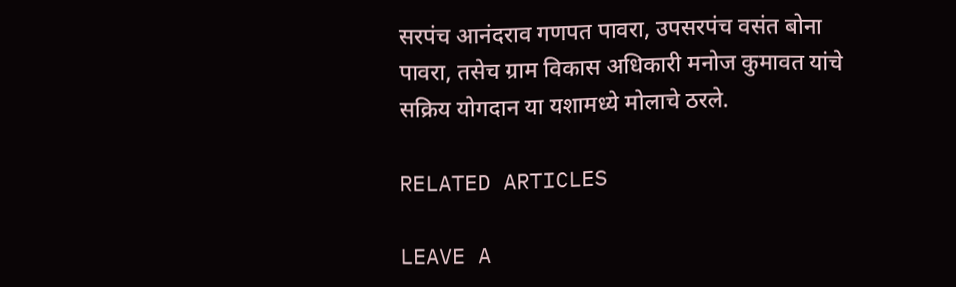सरपंच आनंदराव गणपत पावरा, उपसरपंच वसंत बोना पावरा, तसेच ग्राम विकास अधिकारी मनोज कुमावत यांचे सक्रिय योगदान या यशामध्ये मोलाचे ठरले.

RELATED ARTICLES

LEAVE A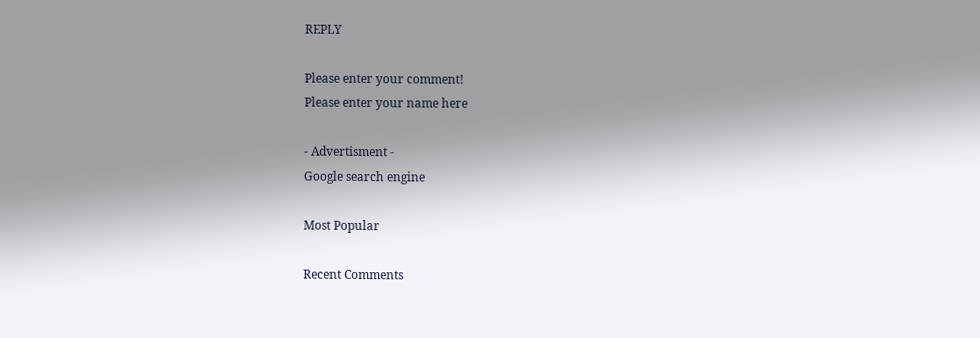REPLY

Please enter your comment!
Please enter your name here

- Advertisment -
Google search engine

Most Popular

Recent Comments